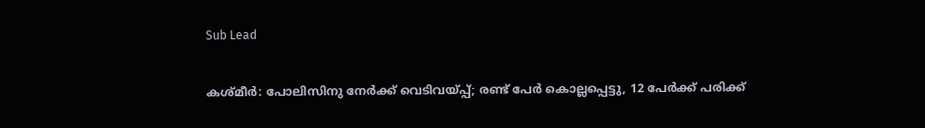Sub Lead

കശ്മീർ: പോലിസിനു നേർക്ക് വെടിവയ്പ്പ്; രണ്ട് പേർ കൊല്ലപ്പെട്ടു, 12 പേർക്ക് പരിക്ക്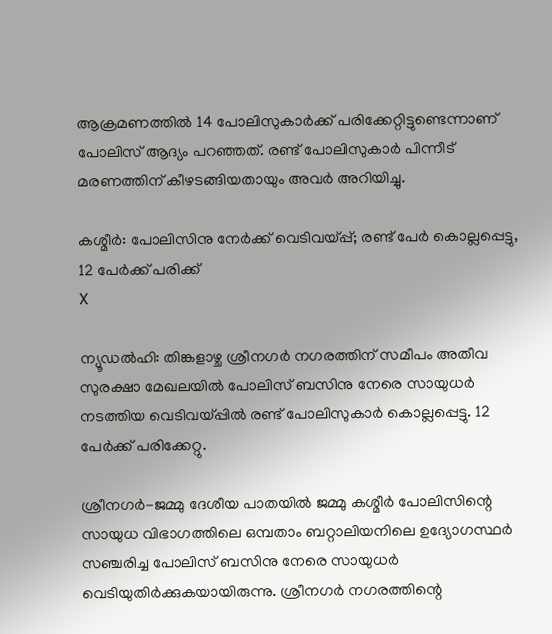ആക്രമണത്തിൽ 14 പോലിസുകാർക്ക് പരിക്കേറ്റിട്ടുണ്ടെന്നാണ് പോലിസ് ആദ്യം പറഞ്ഞത്. രണ്ട് പോലിസുകാർ പിന്നീട് മരണത്തിന് കീഴടങ്ങിയതായും അവർ അറിയിച്ചു.

കശ്മീർ: പോലിസിനു നേർക്ക് വെടിവയ്പ്പ്; രണ്ട് പേർ കൊല്ലപ്പെട്ടു, 12 പേർക്ക് പരിക്ക്
X

ന്യൂഡൽഹി: തിങ്കളാഴ്ച ശ്രീനഗർ നഗരത്തിന് സമീപം അതീവ സുരക്ഷാ മേഖലയിൽ പോലിസ് ബസിനു നേരെ സായുധർ നടത്തിയ വെടിവയ്പ്പിൽ രണ്ട് പോലിസുകാർ കൊല്ലപ്പെട്ടു. 12 പേർക്ക് പരിക്കേറ്റു.

ശ്രീനഗർ-ജമ്മു ദേശീയ പാതയിൽ ജമ്മു കശ്മീർ പോലിസിന്റെ സായുധ വിഭാഗത്തിലെ ഒമ്പതാം ബറ്റാലിയനിലെ ഉദ്യോഗസ്ഥർ സഞ്ചരിച്ച പോലിസ് ബസിനു നേരെ സായുധർ വെടിയുതിർക്കുകയായിരുന്നു. ശ്രീനഗർ നഗരത്തിന്റെ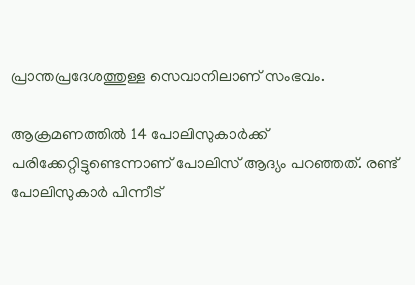പ്രാന്തപ്രദേശത്തുള്ള സെവാനിലാണ് സംഭവം.

ആക്രമണത്തിൽ 14 പോലിസുകാർക്ക് പരിക്കേറ്റിട്ടുണ്ടെന്നാണ് പോലിസ് ആദ്യം പറഞ്ഞത്. രണ്ട് പോലിസുകാർ പിന്നീട്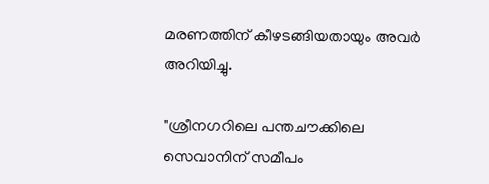മരണത്തിന് കീഴടങ്ങിയതായും അവർ അറിയിച്ചു.

"ശ്രീനഗറിലെ പന്തചൗക്കിലെ സെവാനിന് സമീപം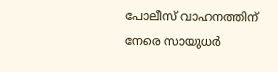പോലീസ് വാഹനത്തിന് നേരെ സായുധർ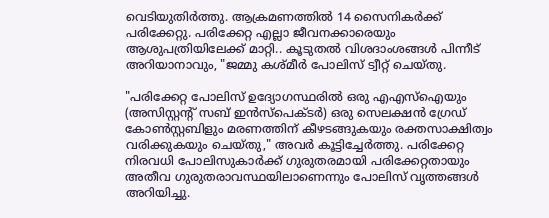വെടിയുതിർത്തു. ആക്രമണത്തിൽ 14 സൈനികർക്ക് പരിക്കേറ്റു. പരിക്കേറ്റ എല്ലാ ജീവനക്കാരെയും ആശുപത്രിയിലേക്ക് മാറ്റി.. കൂടുതൽ വിശദാംശങ്ങൾ പിന്നീട് അറിയാനാവും, "ജമ്മു കശ്മീർ പോലിസ് ട്വീറ്റ് ചെയ്തു.

"പരിക്കേറ്റ പോലിസ് ഉദ്യോഗസ്ഥരിൽ ഒരു എഎസ്‌ഐയും (അസിസ്റ്റന്റ് സബ് ഇൻസ്പെക്ടർ) ഒരു സെലക്ഷൻ ഗ്രേഡ് കോൺസ്റ്റബിളും മരണത്തിന് കീഴടങ്ങുകയും രക്തസാക്ഷിത്വം വരിക്കുകയും ചെയ്തു," അവർ കൂട്ടിച്ചേർത്തു. പരിക്കേറ്റ നിരവധി പോലിസുകാർക്ക് ഗുരുതരമായി പരിക്കേറ്റതായും അതീവ ഗുരുതരാവസ്ഥയിലാണെന്നും പോലിസ് വൃത്തങ്ങൾ അറിയിച്ചു.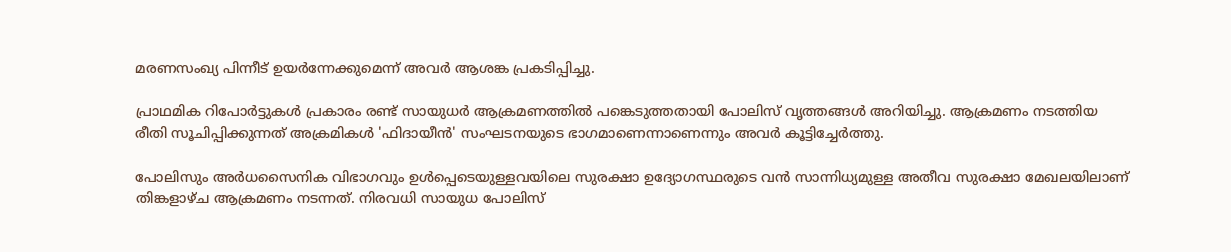മരണസംഖ്യ പിന്നീട് ഉയർന്നേക്കുമെന്ന് അവർ ആശങ്ക പ്രകടിപ്പിച്ചു.

പ്രാഥമിക റിപോർട്ടുകൾ പ്രകാരം രണ്ട് സായുധർ ആക്രമണത്തിൽ പങ്കെടുത്തതായി പോലിസ് വൃത്തങ്ങൾ അറിയിച്ചു. ആക്രമണം നടത്തിയ രീതി സൂചിപ്പിക്കുന്നത് അക്രമികൾ 'ഫിദായീൻ' സംഘടനയുടെ ഭാഗമാണെന്നാണെന്നും അവർ കൂട്ടിച്ചേർത്തു.

പോലിസും അർധസൈനിക വിഭാഗവും ഉൾപ്പെടെയുള്ളവയിലെ സുരക്ഷാ ഉദ്യോഗസ്ഥരുടെ വൻ സാന്നിധ്യമുള്ള അതീവ സുരക്ഷാ മേഖലയിലാണ് തിങ്കളാഴ്ച ആക്രമണം നടന്നത്. നിരവധി സായുധ പോലിസ്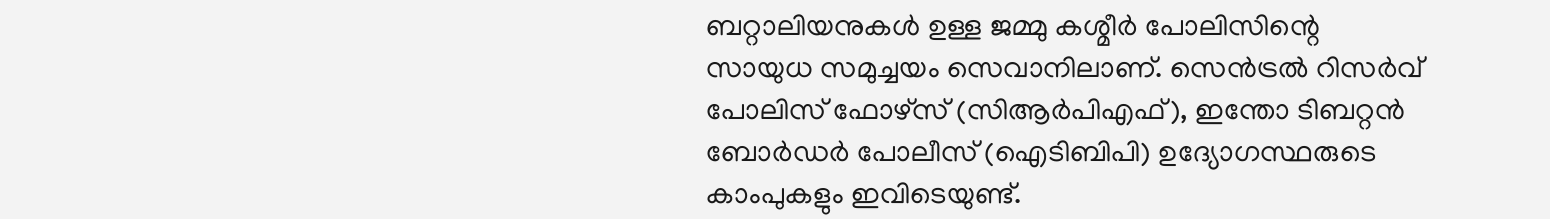ബറ്റാലിയനുകൾ ഉള്ള ജമ്മു കശ്മീർ പോലിസിന്റെ സായുധ സമുച്ചയം സെവാനിലാണ്. സെൻട്രൽ റിസർവ് പോലിസ് ഫോഴ്‌സ് (സിആർപിഎഫ്), ഇന്തോ ടിബറ്റൻ ബോർഡർ പോലീസ് (ഐടിബിപി) ഉദ്യോഗസ്ഥരുടെ കാംപുകളും ഇവിടെയുണ്ട്.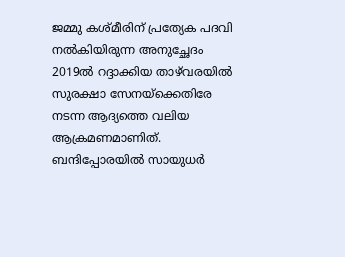ജമ്മു കശ്മീരിന് പ്രത്യേക പദവി നൽകിയിരുന്ന അനുച്ഛേദം 2019ൽ റദ്ദാക്കിയ താഴ്‌വരയിൽ സുരക്ഷാ സേനയ്‌ക്കെതിരേ നടന്ന ആദ്യത്തെ വലിയ ആക്രമണമാണിത്. ബന്ദിപ്പോരയിൽ സായുധർ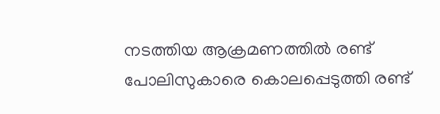നടത്തിയ ആക്രമണത്തിൽ രണ്ട് പോലിസുകാരെ കൊലപ്പെടുത്തി രണ്ട്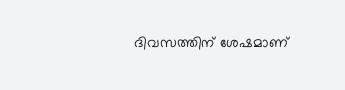ദിവസത്തിന് ശേഷമാണ്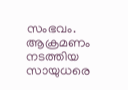സംഭവം. ആക്രമണം നടത്തിയ സായുധരെ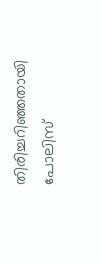തിരിച്ചറിഞ്ഞതായി പോലിസ്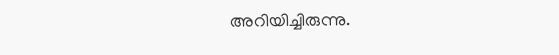അറിയിച്ചിരുന്നു.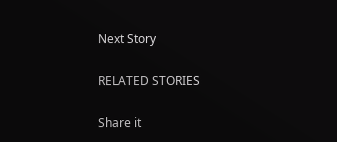Next Story

RELATED STORIES

Share it